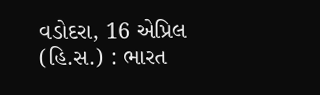વડોદરા, 16 એપ્રિલ (હિ.સ.) : ભારત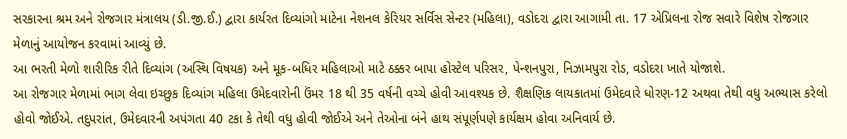સરકારના શ્રમ અને રોજગાર મંત્રાલય (ડી.જી.ઈ.) દ્વારા કાર્યરત દિવ્યાંગો માટેના નેશનલ કેરિયર સર્વિસ સેન્ટર (મહિલા), વડોદરા દ્વારા આગામી તા. 17 એપ્રિલના રોજ સવારે વિશેષ રોજગાર મેળાનું આયોજન કરવામાં આવ્યું છે.
આ ભરતી મેળો શારીરિક રીતે દિવ્યાંગ (અસ્થિ વિષયક) અને મૂક-બધિર મહિલાઓ માટે ઠક્કર બાપા હોસ્ટેલ પરિસર, પેન્શનપુરા, નિઝામપુરા રોડ, વડોદરા ખાતે યોજાશે.
આ રોજગાર મેળામાં ભાગ લેવા ઇચ્છુક દિવ્યાંગ મહિલા ઉમેદવારોની ઉંમર 18 થી 35 વર્ષની વચ્ચે હોવી આવશ્યક છે. શૈક્ષણિક લાયકાતમાં ઉમેદવારે ધોરણ-12 અથવા તેથી વધુ અભ્યાસ કરેલો હોવો જોઈએ. તદુપરાંત, ઉમેદવારની અપંગતા 40 ટકા કે તેથી વધુ હોવી જોઈએ અને તેઓના બંને હાથ સંપૂર્ણપણે કાર્યક્ષમ હોવા અનિવાર્ય છે.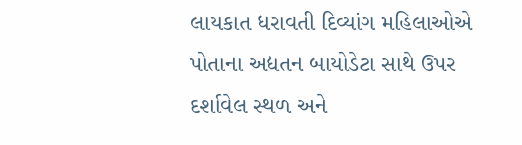લાયકાત ધરાવતી દિવ્યાંગ મહિલાઓએ પોતાના અદ્યતન બાયોડેટા સાથે ઉપર દર્શાવેલ સ્થળ અને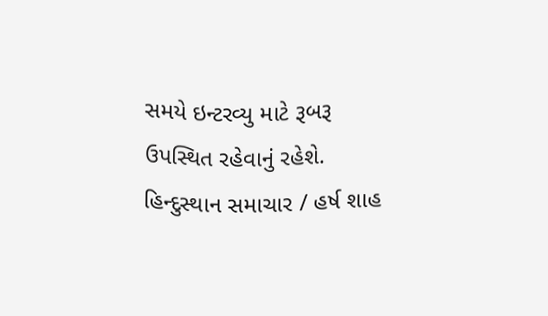સમયે ઇન્ટરવ્યુ માટે રૂબરૂ ઉપસ્થિત રહેવાનું રહેશે.
હિન્દુસ્થાન સમાચાર / હર્ષ શાહ